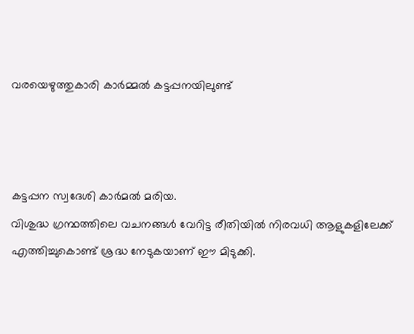വരയെഴുത്തുകാരി കാര്‍മ്മല്‍ കട്ടപ്പനയിലുണ്ട്



കട്ടപ്പന സ്വദേശി കാര്‍മല്‍ മരിയ.
വിശുദ്ധ ഗ്രന്ഥത്തിലെ വചനങ്ങള്‍ വേറിട്ട രീതിയില്‍ നിരവധി ആളുകളിലേക്ക് എത്തിച്ചുകൊണ്ട് ശ്രദ്ധ നേടുകയാണ് ഈ മിടുക്കി.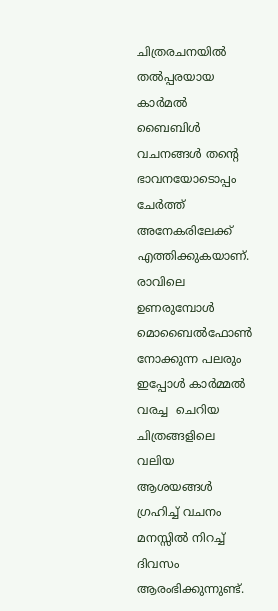ചിത്രരചനയില്‍ തല്‍പ്പരയായ കാര്‍മല്‍ ബൈബിള്‍ വചനങ്ങള്‍ തന്‍റെ ഭാവനയോടൊപ്പം ചേര്‍ത്ത് അനേകരിലേക്ക് എത്തിക്കുകയാണ്. രാവിലെ ഉണരുമ്പോള്‍ മൊബൈല്‍ഫോണ്‍ നോക്കുന്ന പലരും ഇപ്പോള്‍ കാര്‍മ്മല്‍ വരച്ച  ചെറിയ ചിത്രങ്ങളിലെ വലിയ ആശയങ്ങള്‍ ഗ്രഹിച്ച് വചനം മനസ്സില്‍ നിറച്ച് ദിവസം ആരംഭിക്കുന്നുണ്ട്.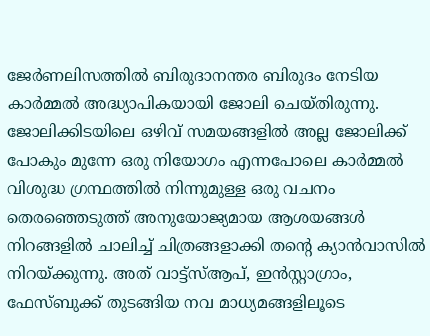ജേര്‍ണലിസത്തില്‍ ബിരുദാനന്തര ബിരുദം നേടിയ കാര്‍മ്മല്‍ അദ്ധ്യാപികയായി ജോലി ചെയ്തിരുന്നു. ജോലിക്കിടയിലെ ഒഴിവ് സമയങ്ങളില്‍ അല്ല ജോലിക്ക് പോകും മുന്നേ ഒരു നിയോഗം എന്നപോലെ കാര്‍മ്മല്‍ വിശുദ്ധ ഗ്രന്ഥത്തില്‍ നിന്നുമുള്ള ഒരു വചനം തെരഞ്ഞെടുത്ത് അനുയോജ്യമായ ആശയങ്ങള്‍ നിറങ്ങളില്‍ ചാലിച്ച് ചിത്രങ്ങളാക്കി തന്‍റെ ക്യാന്‍വാസില്‍ നിറയ്ക്കുന്നു. അത് വാട്ട്സ്ആപ്, ഇന്‍സ്റ്റാഗ്രാം, ഫേസ്ബുക്ക് തുടങ്ങിയ നവ മാധ്യമങ്ങളിലൂടെ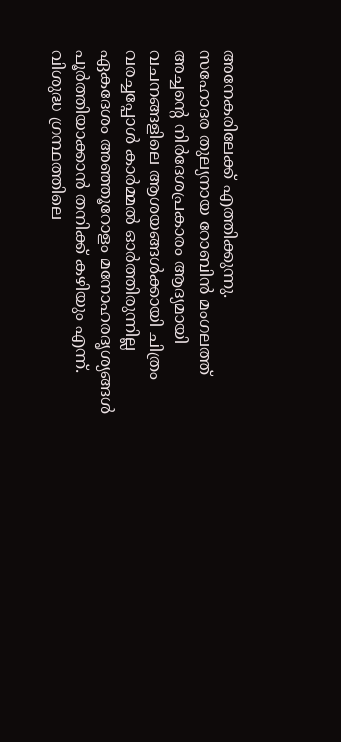അനേകരിലേക്ക് എത്തിക്കുന്നു.
സഹോദര തുല്യനായ റോബിന്‍ മംഗലത്ത് അച്ചന്‍റെ നിര്‍ദേശപ്രകാരം ആദ്യമായി വചനങ്ങളിലെ ആശയങ്ങള്‍ക്കായി ചിത്രം വരച്ചപ്പോള്‍ കാര്‍മ്മല്‍ ഓര്‍ത്തിരുന്നില്ല ഏകദേശം അഞ്ഞൂറോളം മനോഹരദൃശ്യങ്ങള്‍ പൂര്‍ത്തിയാക്കാന്‍ തനിക്ക് കഴിയും എന്ന്. വിശുദ്ധ ഗ്രന്ഥത്തിലെ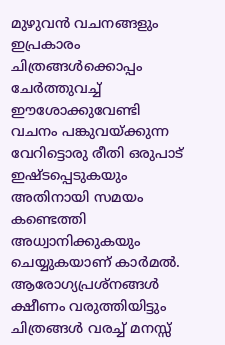മുഴുവന്‍ വചനങ്ങളും ഇപ്രകാരം ചിത്രങ്ങള്‍ക്കൊപ്പം ചേര്‍ത്തുവച്ച് ഈശോക്കുവേണ്ടി വചനം പങ്കുവയ്ക്കുന്ന വേറിട്ടൊരു രീതി ഒരുപാട് ഇഷ്ടപ്പെടുകയും അതിനായി സമയം കണ്ടെത്തി അധ്വാനിക്കുകയും ചെയ്യുകയാണ് കാര്‍മല്‍.
ആരോഗ്യപ്രശ്നങ്ങള്‍ ക്ഷീണം വരുത്തിയിട്ടും ചിത്രങ്ങള്‍ വരച്ച് മനസ്സ്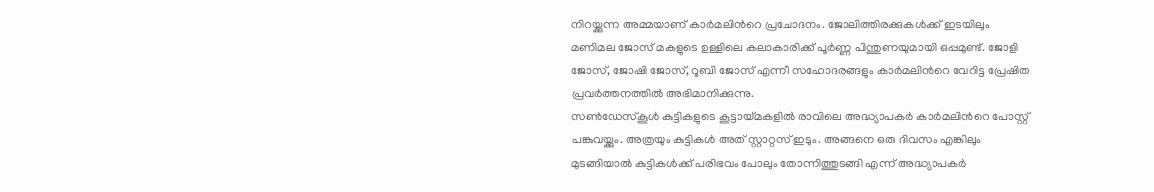നിറയ്ക്കുന്ന അമ്മയാണ് കാര്‍മലിന്‍റെ പ്രചോദനം. ജോലിത്തിരക്കുകള്‍ക്ക് ഇടയിലും മണിമല ജോസ് മകളുടെ ഉള്ളിലെ കലാകാരിക്ക് പൂര്‍ണ്ണ പിന്തുണയുമായി ഒപ്പമുണ്ട്. ജോളി ജോസ്, ജോഷി ജോസ്, റൂബി ജോസ് എന്നീ സഹോദരങ്ങളും കാര്‍മലിന്‍റെ വേറിട്ട പ്രേഷിത പ്രവര്‍ത്തനത്തില്‍ അഭിമാനിക്കുന്നു.
സണ്‍ഡേസ്കൂള്‍ കുട്ടികളുടെ കൂട്ടായ്മകളില്‍ രാവിലെ അദ്ധ്യാപകര്‍ കാര്‍മലിന്‍റെ പോസ്റ്റ് പങ്കുവയ്ക്കും. അത്രയും കുട്ടികള്‍ അത് സ്റ്റാറ്റസ് ഇടും. അങ്ങനെ ഒരു ദിവസം എങ്കിലും മുടങ്ങിയാല്‍ കുട്ടികള്‍ക്ക് പരിഭവം പോലും തോന്നിത്തുടങ്ങി എന്ന് അദ്ധ്യാപകര്‍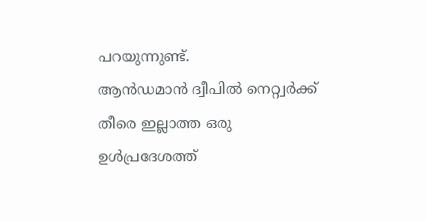പറയുന്നുണ്ട്.
ആന്‍ഡമാന്‍ ദ്വീപില്‍ നെറ്റ്വര്‍ക്ക് തീരെ ഇല്ലാത്ത ഒരു ഉള്‍പ്രദേശത്ത്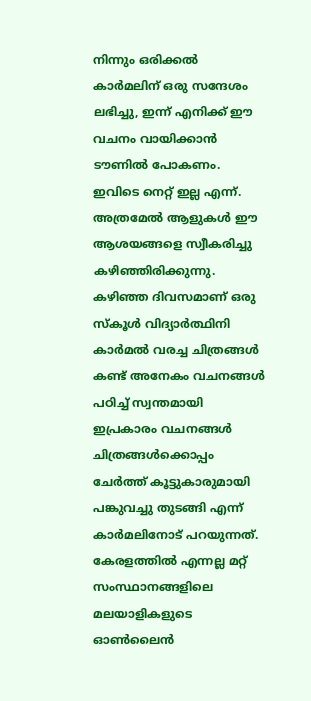നിന്നും ഒരിക്കല്‍ കാര്‍മലിന് ഒരു സന്ദേശം ലഭിച്ചു, ഇന്ന് എനിക്ക് ഈ വചനം വായിക്കാന്‍ ടൗണില്‍ പോകണം. ഇവിടെ നെറ്റ് ഇല്ല എന്ന്. അത്രമേല്‍ ആളുകള്‍ ഈ ആശയങ്ങളെ സ്വീകരിച്ചു കഴിഞ്ഞിരിക്കുന്നു. കഴിഞ്ഞ ദിവസമാണ് ഒരു സ്കൂള്‍ വിദ്യാര്‍ത്ഥിനി കാര്‍മല്‍ വരച്ച ചിത്രങ്ങള്‍ കണ്ട് അനേകം വചനങ്ങള്‍ പഠിച്ച് സ്വന്തമായി ഇപ്രകാരം വചനങ്ങള്‍ ചിത്രങ്ങള്‍ക്കൊപ്പം  ചേര്‍ത്ത് കൂട്ടുകാരുമായി പങ്കുവച്ചു തുടങ്ങി എന്ന് കാര്‍മലിനോട് പറയുന്നത്. കേരളത്തില്‍ എന്നല്ല മറ്റ് സംസ്ഥാനങ്ങളിലെ മലയാളികളുടെ ഓണ്‍ലൈന്‍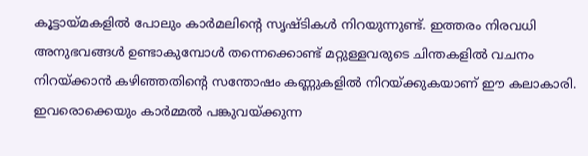കൂട്ടായ്മകളില്‍ പോലും കാര്‍മലിന്‍റെ സൃഷ്ടികള്‍ നിറയുന്നുണ്ട്. ഇത്തരം നിരവധി അനുഭവങ്ങള്‍ ഉണ്ടാകുമ്പോള്‍ തന്നെക്കൊണ്ട് മറ്റുള്ളവരുടെ ചിന്തകളില്‍ വചനം നിറയ്ക്കാന്‍ കഴിഞ്ഞതിന്‍റെ സന്തോഷം കണ്ണുകളില്‍ നിറയ്ക്കുകയാണ് ഈ കലാകാരി. ഇവരൊക്കെയും കാര്‍മ്മല്‍ പങ്കുവയ്ക്കുന്ന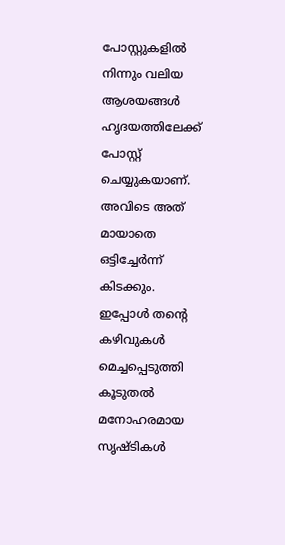പോസ്റ്റുകളില്‍ നിന്നും വലിയ ആശയങ്ങള്‍ ഹൃദയത്തിലേക്ക് പോസ്റ്റ് ചെയ്യുകയാണ്. അവിടെ അത് മായാതെ ഒട്ടിച്ചേര്‍ന്ന് കിടക്കും.
ഇപ്പോള്‍ തന്‍റെ കഴിവുകള്‍ മെച്ചപ്പെടുത്തി കൂടുതല്‍ മനോഹരമായ സൃഷ്ടികള്‍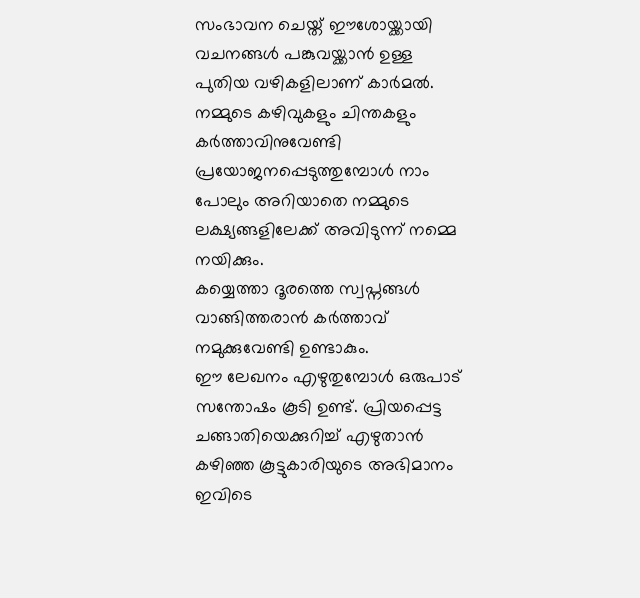സംഭാവന ചെയ്ത് ഈശോയ്ക്കായി വചനങ്ങള്‍ പങ്കുവയ്ക്കാന്‍ ഉള്ള പുതിയ വഴികളിലാണ് കാര്‍മല്‍.  നമ്മുടെ കഴിവുകളും ചിന്തകളും കര്‍ത്താവിനുവേണ്ടി പ്രയോജനപ്പെടുത്തുമ്പോള്‍ നാം പോലും അറിയാതെ നമ്മുടെ ലക്ഷ്യങ്ങളിലേക്ക് അവിടുന്ന് നമ്മെ നയിക്കും.
കയ്യെത്താ ദൂരത്തെ സ്വപ്നങ്ങള്‍ വാങ്ങിത്തരാന്‍ കര്‍ത്താവ് നമുക്കുവേണ്ടി ഉണ്ടാകും.
ഈ ലേഖനം എഴുതുമ്പോള്‍ ഒരുപാട് സന്തോഷം കൂടി ഉണ്ട്. പ്രിയപ്പെട്ട ചങ്ങാതിയെക്കുറിച്ച് എഴുതാന്‍ കഴിഞ്ഞ കൂട്ടുകാരിയുടെ അഭിമാനം ഇവിടെ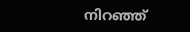നിറഞ്ഞ്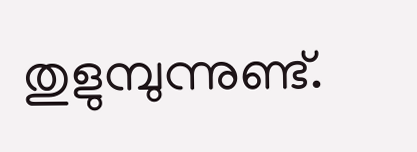തുളുമ്പുന്നുണ്ട്.